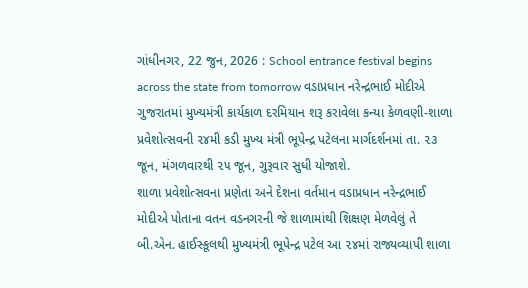ગાંધીનગર, 22 જુન, 2026 : School entrance festival begins across the state from tomorrow વડાપ્રધાન નરેન્દ્રભાઈ મોદીએ ગુજરાતમાં મુખ્યમંત્રી કાર્યકાળ દરમિયાન શરૂ કરાવેલા કન્યા કેળવણી-શાળા પ્રવેશોત્સવની ૨૪મી કડી મુખ્ય મંત્રી ભૂપેન્દ્ર પટેલના માર્ગદર્શનમાં તા. ૨૩ જૂન, મંગળવારથી ૨૫ જૂન, ગુરૂવાર સુધી યોજાશે.
શાળા પ્રવેશોત્સવના પ્રણેતા અને દેશના વર્તમાન વડાપ્રધાન નરેન્દ્રભાઈ મોદીએ પોતાના વતન વડનગરની જે શાળામાંથી શિક્ષણ મેળવેલું તે બી.એન. હાઈસ્કૂલથી મુખ્યમંત્રી ભૂપેન્દ્ર પટેલ આ ૨૪માં રાજ્યવ્યાપી શાળા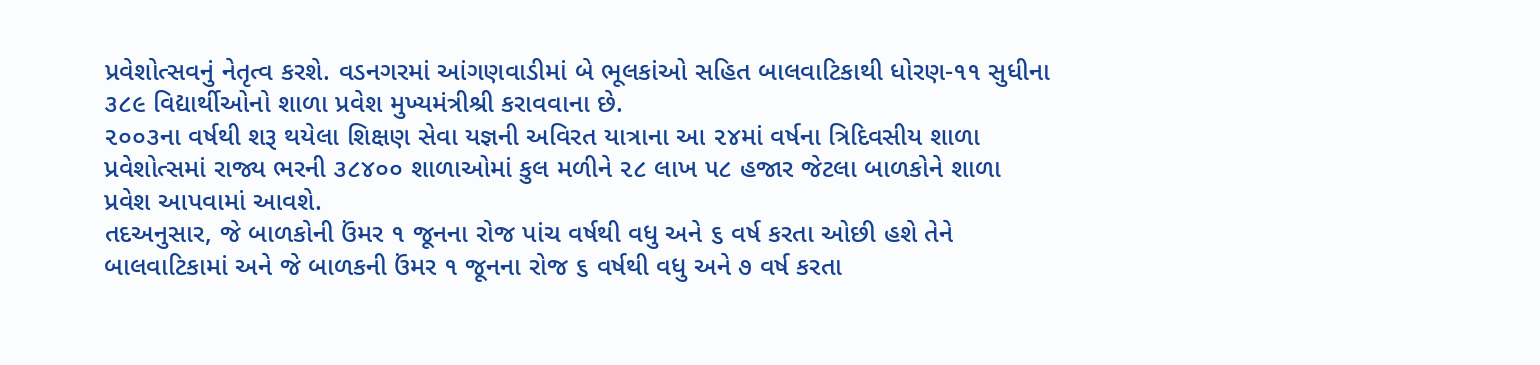પ્રવેશોત્સવનું નેતૃત્વ કરશે. વડનગરમાં આંગણવાડીમાં બે ભૂલકાંઓ સહિત બાલવાટિકાથી ધોરણ-૧૧ સુધીના ૩૮૯ વિદ્યાર્થીઓનો શાળા પ્રવેશ મુખ્યમંત્રીશ્રી કરાવવાના છે.
૨૦૦૩ના વર્ષથી શરૂ થયેલા શિક્ષણ સેવા યજ્ઞની અવિરત યાત્રાના આ ૨૪માં વર્ષના ત્રિદિવસીય શાળા પ્રવેશોત્સમાં રાજ્ય ભરની ૩૮૪૦૦ શાળાઓમાં કુલ મળીને ૨૮ લાખ ૫૮ હજાર જેટલા બાળકોને શાળા પ્રવેશ આપવામાં આવશે.
તદઅનુસાર, જે બાળકોની ઉંમર ૧ જૂનના રોજ પાંચ વર્ષથી વધુ અને ૬ વર્ષ કરતા ઓછી હશે તેને બાલવાટિકામાં અને જે બાળકની ઉંમર ૧ જૂનના રોજ ૬ વર્ષથી વધુ અને ૭ વર્ષ કરતા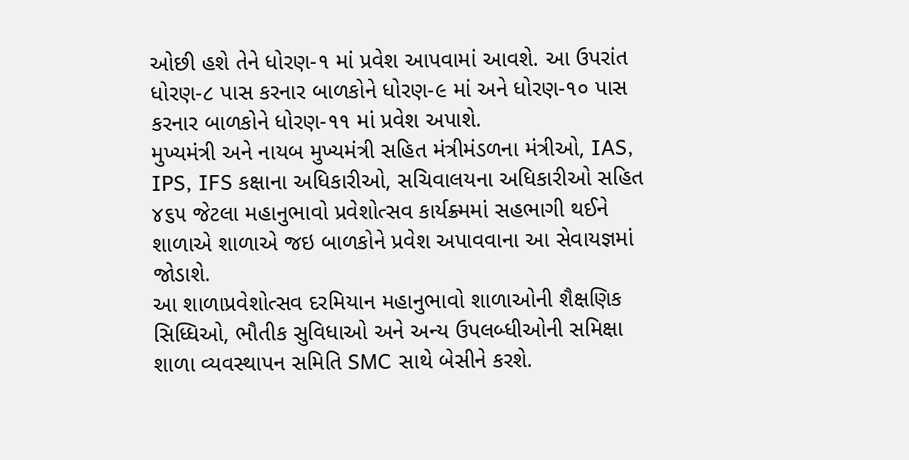ઓછી હશે તેને ધોરણ-૧ માં પ્રવેશ આપવામાં આવશે. આ ઉપરાંત ધોરણ-૮ પાસ કરનાર બાળકોને ધોરણ-૯ માં અને ધોરણ-૧૦ પાસ કરનાર બાળકોને ધોરણ-૧૧ માં પ્રવેશ અપાશે.
મુખ્યમંત્રી અને નાયબ મુખ્યમંત્રી સહિત મંત્રીમંડળના મંત્રીઓ, IAS, IPS, IFS કક્ષાના અધિકારીઓ, સચિવાલયના અધિકારીઓ સહિત ૪૬૫ જેટલા મહાનુભાવો પ્રવેશોત્સવ કાર્યક્ર્મમાં સહભાગી થઈને શાળાએ શાળાએ જઇ બાળકોને પ્રવેશ અપાવવાના આ સેવાયજ્ઞમાં જોડાશે.
આ શાળાપ્રવેશોત્સવ દરમિયાન મહાનુભાવો શાળાઓની શૈક્ષણિક સિધ્ધિઓ, ભૌતીક સુવિધાઓ અને અન્ય ઉપલબ્ધીઓની સમિક્ષા શાળા વ્યવસ્થાપન સમિતિ SMC સાથે બેસીને કરશે.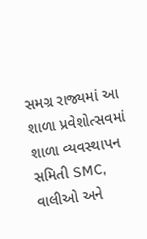સમગ્ર રાજ્યમાં આ શાળા પ્રવેશોત્સવમાં શાળા વ્યવસ્થાપન સમિતી SMC, વાલીઓ અને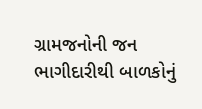ગ્રામજનોની જન ભાગીદારીથી બાળકોનું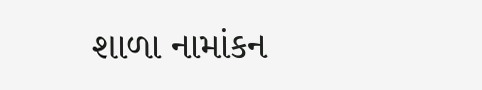શાળા નામાંકન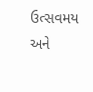ઉત્સવમય અને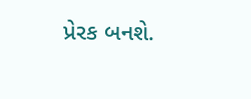પ્રેરક બનશે.